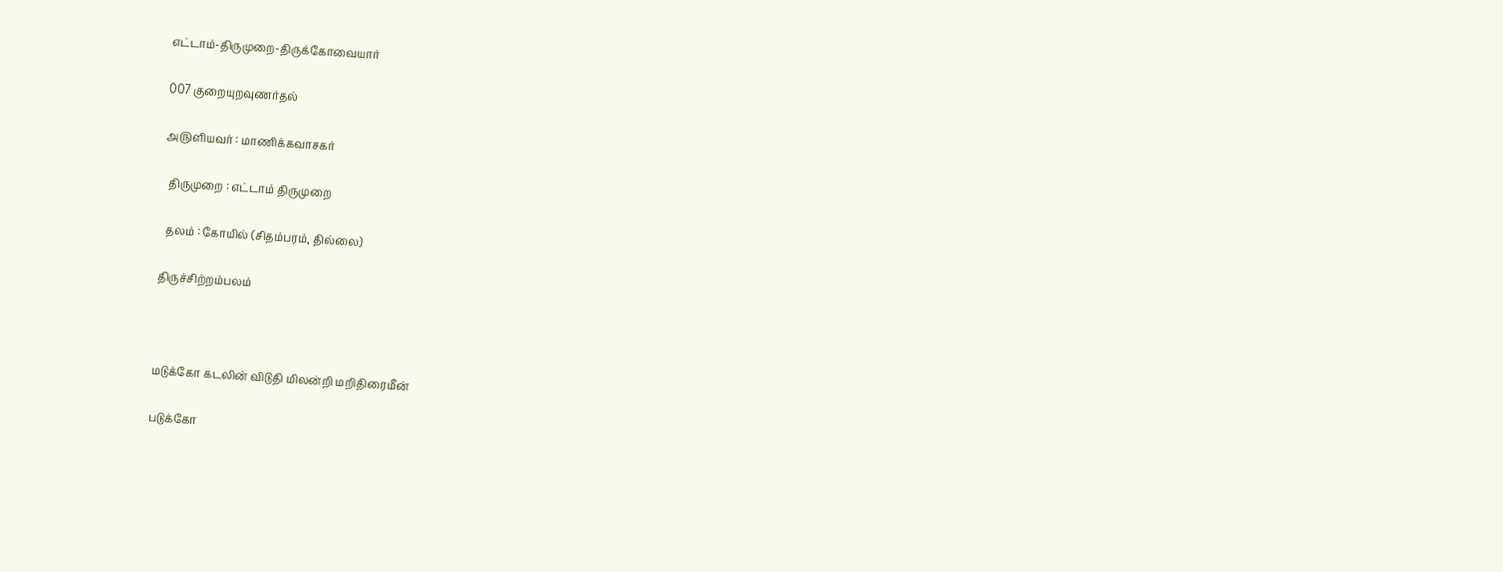எட்டாம்-திருமுறை-திருக்கோவையார்

007 குறையுறவுணர்தல்

அ௫ளியவர் : மாணிக்கவாசகர்

  திருமுறை : எட்டாம் திருமுறை

  தலம் : கோயில் (சிதம்பரம், தில்லை)

திருச்சிற்றம்பலம்



மடுக்கோ கடலின் விடுதி மிலன்றி மறிதிரைமீன்

படுக்கோ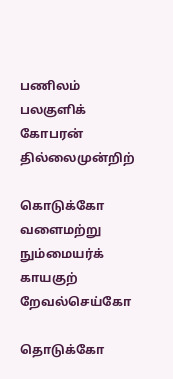பணிலம் பலகுளிக் கோபரன் தில்லைமுன்றிற்

கொடுக்கோ வளைமற்று நும்மையர்க் காயகுற் றேவல்செய்கோ

தொடுக்கோ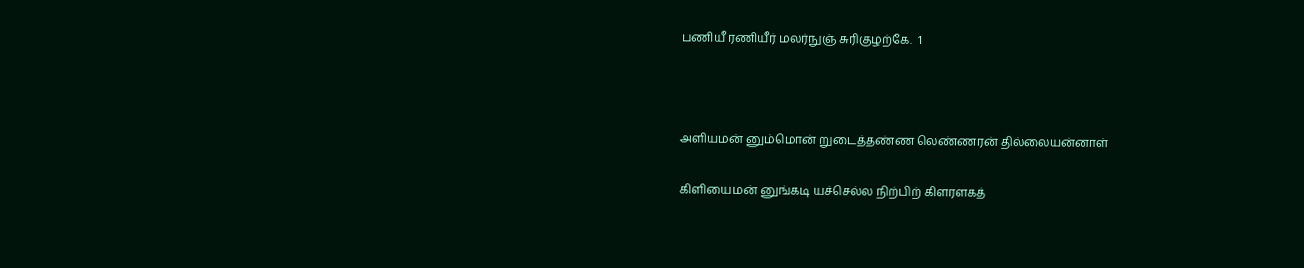பணியீ ரணியீர் மலர்நுஞ் சுரிகுழற்கே.  1



அளியமன் னும்மொன் றுடைத்தண்ண லெண்ணரன் தில்லையன்னாள்

கிளியைமன் னுங்கடி யச்செல்ல நிற்பிற் கிளரளகத்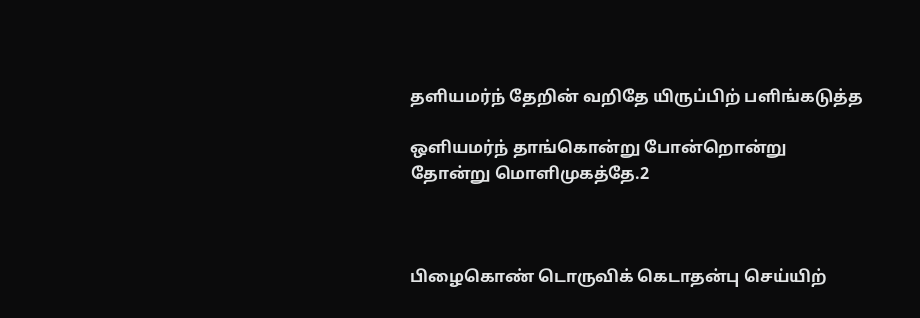தளியமர்ந் தேறின் வறிதே யிருப்பிற் பளிங்கடுத்த

ஒளியமர்ந் தாங்கொன்று போன்றொன்று தோன்று மொளிமுகத்தே.2



பிழைகொண் டொருவிக் கெடாதன்பு செய்யிற்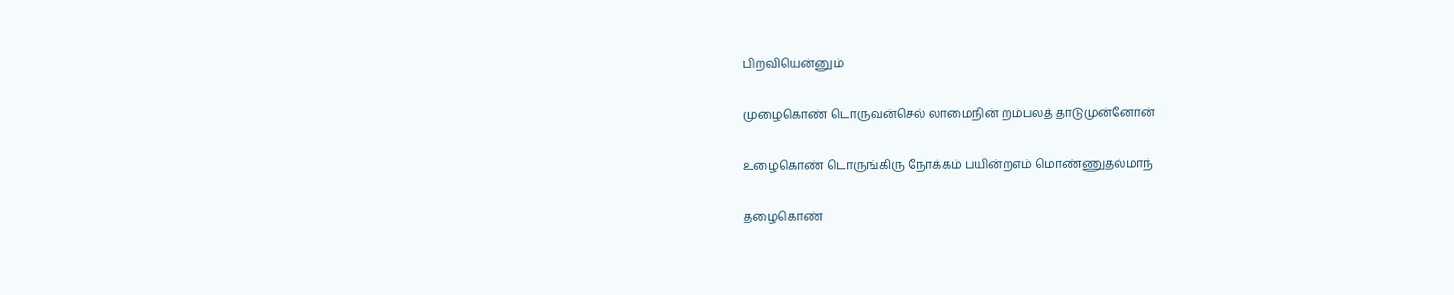பிறவியென்னும்

முழைகொண் டொருவன்செல் லாமைநின் றம்பலத் தாடுமுன்னோன்

உழைகொண் டொருங்கிரு நோக்கம் பயின்றஎம் மொண்ணுதல்மாந்

தழைகொண்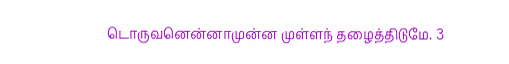டொருவனென்னாமுன்ன முள்ளந் தழைத்திடுமே. 3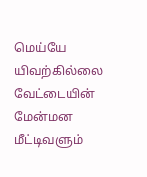மெய்யே யிவற்கில்லை வேட்டையின் மேன்மன மீட்டிவளும்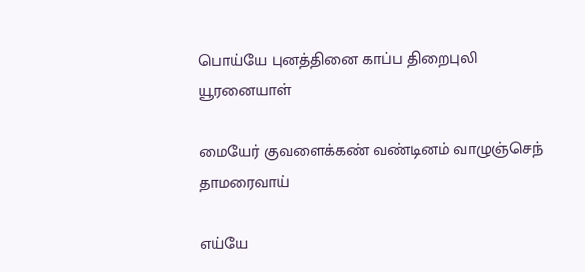பொய்யே புனத்தினை காப்ப திறைபுலி யூரனையாள்

மையேர் குவளைக்கண் வண்டினம் வாழுஞ்செந் தாமரைவாய்

எய்யே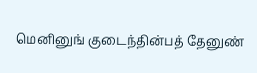மெனினுங் குடைந்தின்பத் தேனுண்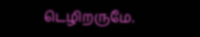டெழிறருமே.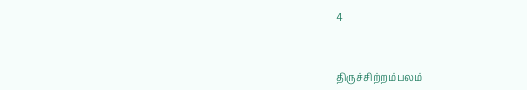4



திருச்சிற்றம்பலம்